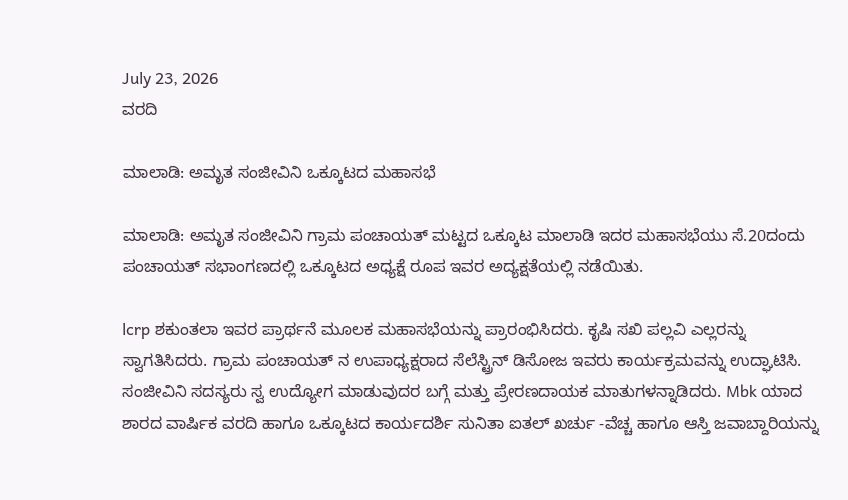July 23, 2026
ವರದಿ

ಮಾಲಾಡಿ: ಅಮೃತ ಸಂಜೀವಿನಿ ಒಕ್ಕೂಟದ ಮಹಾಸಭೆ

ಮಾಲಾಡಿ: ಅಮೃತ ಸಂಜೀವಿನಿ ಗ್ರಾಮ ಪಂಚಾಯತ್ ಮಟ್ಟದ ಒಕ್ಕೂಟ ಮಾಲಾಡಿ ಇದರ ಮಹಾಸಭೆಯು ಸೆ.20ದಂದು ಪಂಚಾಯತ್ ಸಭಾಂಗಣದಲ್ಲಿ ಒಕ್ಕೂಟದ ಅಧ್ಯಕ್ಷೆ ರೂಪ ಇವರ ಅದ್ಯಕ್ಷತೆಯಲ್ಲಿ ನಡೆಯಿತು.

lcrp ಶಕುಂತಲಾ ಇವರ ಪ್ರಾರ್ಥನೆ ಮೂಲಕ ಮಹಾಸಭೆಯನ್ನು ಪ್ರಾರಂಭಿಸಿದರು. ಕೃಷಿ ಸಖಿ ಪಲ್ಲವಿ ಎಲ್ಲರನ್ನು ಸ್ವಾಗತಿಸಿದರು. ಗ್ರಾಮ ಪಂಚಾಯತ್ ನ ಉಪಾಧ್ಯಕ್ಷರಾದ ಸೆಲೆಸ್ಟ್ರಿನ್ ಡಿಸೋಜ ಇವರು ಕಾರ್ಯಕ್ರಮವನ್ನು ಉದ್ಘಾಟಿಸಿ. ಸಂಜೀವಿನಿ ಸದಸ್ಯರು ಸ್ವ ಉದ್ಯೋಗ ಮಾಡುವುದರ ಬಗ್ಗೆ ಮತ್ತು ಪ್ರೇರಣದಾಯಕ ಮಾತುಗಳನ್ನಾಡಿದರು. Mbk ಯಾದ ಶಾರದ ವಾರ್ಷಿಕ ವರದಿ ಹಾಗೂ ಒಕ್ಕೂಟದ ಕಾರ್ಯದರ್ಶಿ ಸುನಿತಾ ಐತಲ್ ಖರ್ಚು -ವೆಚ್ಚ ಹಾಗೂ ಆಸ್ತಿ ಜವಾಬ್ದಾರಿಯನ್ನು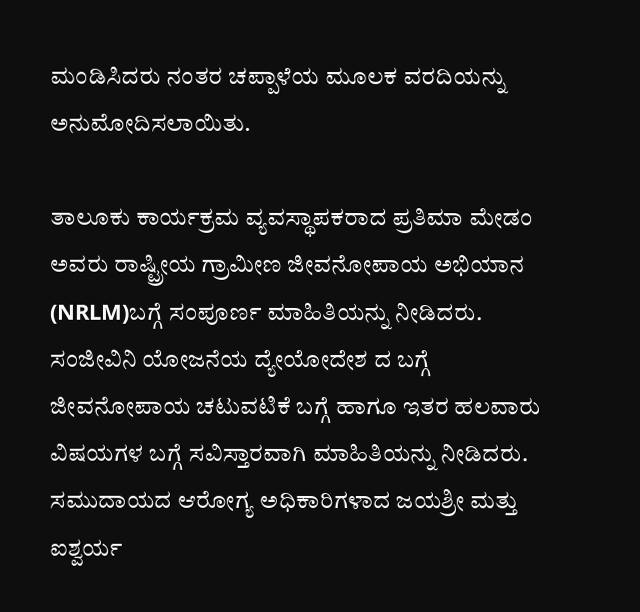ಮಂಡಿಸಿದರು ನಂತರ ಚಪ್ಪಾಳೆಯ ಮೂಲಕ ವರದಿಯನ್ನು ಅನುಮೋದಿಸಲಾಯಿತು.

ತಾಲೂಕು ಕಾರ್ಯಕ್ರಮ ವ್ಯವಸ್ಥಾಪಕರಾದ ಪ್ರತಿಮಾ ಮೇಡಂ ಅವರು ರಾಷ್ಟ್ರೀಯ ಗ್ರಾಮೀಣ ಜೀವನೋಪಾಯ ಅಭಿಯಾನ (NRLM)ಬಗ್ಗೆ ಸಂಪೂರ್ಣ ಮಾಹಿತಿಯನ್ನು ನೀಡಿದರು. ಸಂಜೀವಿನಿ ಯೋಜನೆಯ ದ್ಯೇಯೋದೇಶ ದ ಬಗ್ಗೆ ಜೀವನೋಪಾಯ ಚಟುವಟಿಕೆ ಬಗ್ಗೆ ಹಾಗೂ ಇತರ ಹಲವಾರು ವಿಷಯಗಳ ಬಗ್ಗೆ ಸವಿಸ್ತಾರವಾಗಿ ಮಾಹಿತಿಯನ್ನು ನೀಡಿದರು. ಸಮುದಾಯದ ಆರೋಗ್ಯ ಅಧಿಕಾರಿಗಳಾದ ಜಯಶ್ರೀ ಮತ್ತು ಐಶ್ವರ್ಯ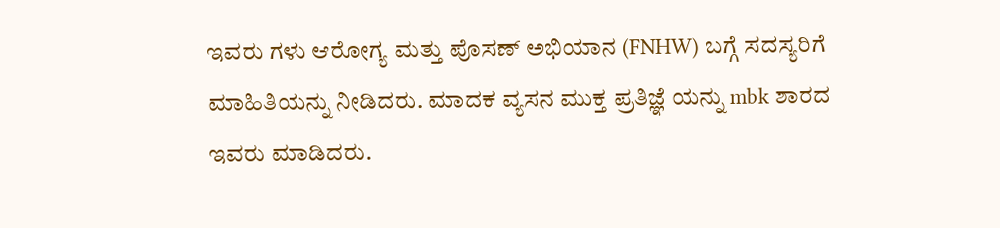ಇವರು ಗಳು ಆರೋಗ್ಯ ಮತ್ತು ಪೊಸಣ್ ಅಭಿಯಾನ (FNHW) ಬಗ್ಗೆ ಸದಸ್ಯರಿಗೆ ಮಾಹಿತಿಯನ್ನು ನೀಡಿದರು. ಮಾದಕ ವ್ಯಸನ ಮುಕ್ತ ಪ್ರತಿಜ್ಞೆ ಯನ್ನು mbk ಶಾರದ ಇವರು ಮಾಡಿದರು.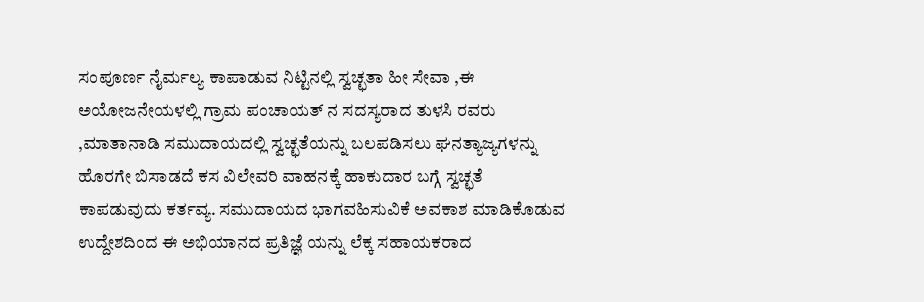ಸಂಪೂರ್ಣ ನೈರ್ಮಲ್ಯ ಕಾಪಾಡುವ ನಿಟ್ಟಿನಲ್ಲಿ ಸ್ವಚ್ಛತಾ ಹೀ ಸೇವಾ ,ಈ ಅಯೋಜನೇಯಳಲ್ಲಿ ಗ್ರಾಮ ಪಂಚಾಯತ್ ನ ಸದಸ್ಯರಾದ ತುಳಸಿ ರವರು ,ಮಾತಾನಾಡಿ ಸಮುದಾಯದಲ್ಲಿ ಸ್ವಚ್ಛತೆಯನ್ನು ಬಲಪಡಿಸಲು ಘನತ್ಯಾಜ್ಯಗಳನ್ನು ಹೊರಗೇ ಬಿಸಾಡದೆ ಕಸ ವಿಲೇವರಿ ವಾಹನಕ್ಕೆ ಹಾಕುದಾರ ಬಗ್ಗೆ ಸ್ವಚ್ಛತೆ ಕಾಪಡುವುದು ಕರ್ತವ್ಯ. ಸಮುದಾಯದ ಭಾಗವಹಿಸುವಿಕೆ ಅವಕಾಶ ಮಾಡಿಕೊಡುವ ಉದ್ದೇಶದಿಂದ ಈ ಅಭಿಯಾನದ ಪ್ರತಿಜ್ಞೆ ಯನ್ನು ಲೆಕ್ಕ ಸಹಾಯಕರಾದ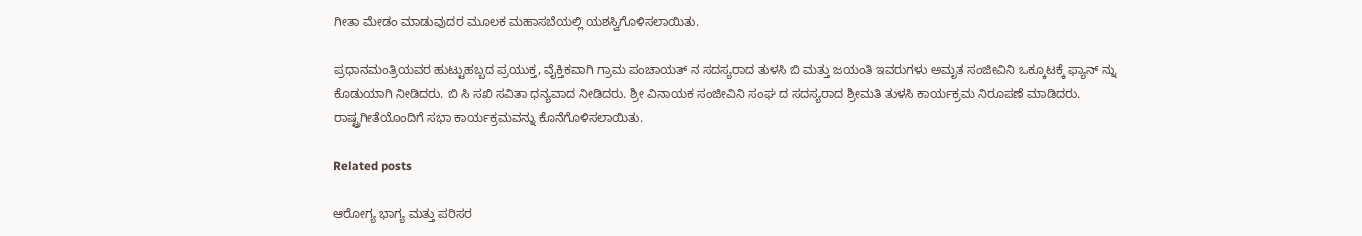ಗೀತಾ ಮೇಡಂ ಮಾಡುವುದರ ಮೂಲಕ ಮಹಾಸಬೆಯಲ್ಲಿ ಯಶಸ್ವಿಗೊಳಿಸಲಾಯಿತು.

ಪ್ರಧಾನಮಂತ್ರಿಯವರ ಹುಟ್ಟುಹಬ್ಬದ ಪ್ರಯುಕ್ತ, ವೈಕ್ತಿಕವಾಗಿ ಗ್ರಾಮ ಪಂಚಾಯತ್ ನ ಸದಸ್ಯರಾದ ತುಳಸಿ ಬಿ ಮತ್ತು ಜಯಂತಿ ಇವರುಗಳು ಅಮೃತ ಸಂಜೀವಿನಿ ಒಕ್ಕೂಟಕ್ಕೆ ಫ್ಯಾನ್ ನ್ನು ಕೊಡುಯಾಗಿ ನೀಡಿದರು. ಬಿ ಸಿ ಸಖಿ ಸವಿತಾ ಧನ್ಯವಾದ ನೀಡಿದರು. ಶ್ರೀ ವಿನಾಯಕ ಸಂಜೀವಿನಿ ಸಂಘ ದ ಸದಸ್ಯರಾದ ಶ್ರೀಮತಿ ತುಳಸಿ ಕಾರ್ಯಕ್ರಮ ನಿರೂಪಣೆ ಮಾಡಿದರು. ರಾಷ್ಟ್ರಗೀತೆಯೊಂದಿಗೆ ಸಭಾ ಕಾರ್ಯಕ್ರಮವನ್ನು ಕೊನೆಗೊಳಿಸಲಾಯಿತು.

Related posts

ಆರೋಗ್ಯ ಭಾಗ್ಯ ಮತ್ತು ಪರಿಸರ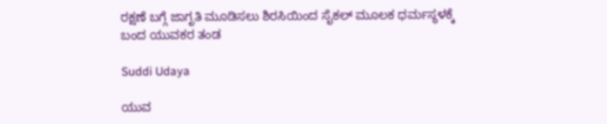ರಕ್ಷಣೆ ಬಗ್ಗೆ ಜಾಗೃತಿ ಮೂಡಿಸಲು ಶಿರಸಿಯಿಂದ ಸೈಕಲ್ ಮೂಲಕ ಧರ್ಮಸ್ಥಳಕ್ಕೆ ಬಂದ ಯುವಕರ ತಂಡ

Suddi Udaya

ಯುವ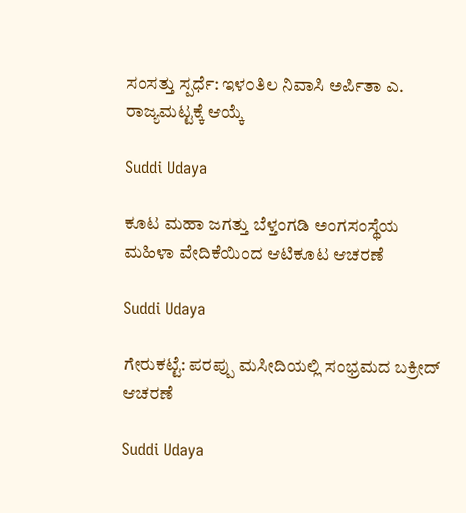ಸಂಸತ್ತು ಸ್ಪರ್ಧೆ: ಇಳ೦ತಿಲ ನಿವಾಸಿ ಅರ್ಪಿತಾ ಎ. ರಾಜ್ಯಮಟ್ಟಕ್ಕೆ ಆಯ್ಕೆ

Suddi Udaya

ಕೂಟ ಮಹಾ ಜಗತ್ತು ಬೆಳ್ತಂಗಡಿ ಅಂಗಸಂಸ್ಥೆಯ ಮಹಿಳಾ ವೇದಿಕೆಯಿಂದ ಆಟಿಕೂಟ ಆಚರಣೆ

Suddi Udaya

ಗೇರುಕಟ್ಟೆ: ಪರಪ್ಪು ಮಸೀದಿಯಲ್ಲಿ ಸಂಭ್ರಮದ ಬಕ್ರೀದ್ ಆಚರಣೆ

Suddi Udaya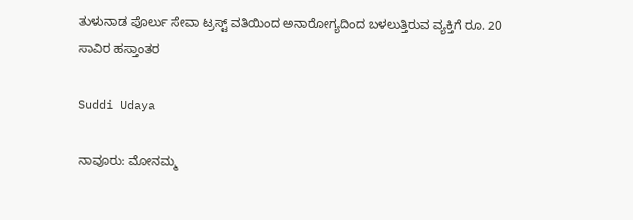ತುಳುನಾಡ ಪೊರ್ಲು ಸೇವಾ ಟ್ರಸ್ಟ್ ವತಿಯಿಂದ ಅನಾರೋಗ್ಯದಿಂದ ಬಳಲುತ್ತಿರುವ ವ್ಯಕ್ತಿಗೆ ರೂ. 20 ಸಾವಿರ ಹಸ್ತಾಂತರ

Suddi Udaya

ನಾವೂರು: ಮೋನಮ್ಮ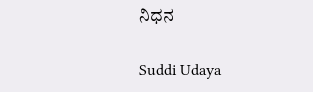ನಿಧನ

Suddi Udaya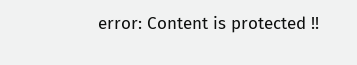error: Content is protected !!